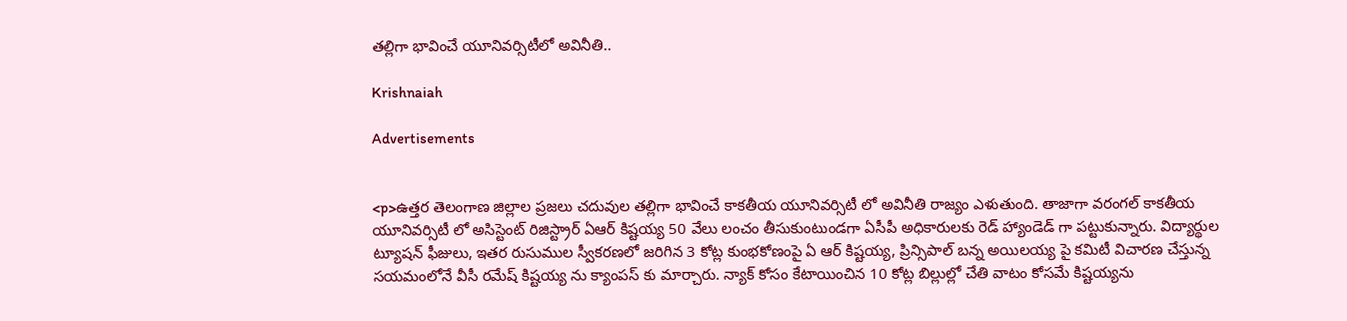తల్లిగా భావించే యూనివర్సిటీలో అవినీతి..

Krishnaiah

Advertisements


<p>ఉత్తర తెలంగాణ జిల్లాల ప్రజలు చదువుల తల్లిగా భావించే కాకతీయ యూనివర్సిటీ లో అవినీతి రాజ్యం ఎళుతుంది. తాజాగా వరంగల్ కాకతీయ యూనివర్సిటీ లో అసిస్టెంట్ రిజిస్ట్రార్ ఏఆర్ కిష్టయ్య 50 వేలు లంచం తీసుకుంటుండగా ఏసీపీ అధికారులకు రెడ్ హ్యాండెడ్ గా పట్టుకున్నారు. విద్యార్థుల ట్యూషన్ ఫీజులు, ఇతర రుసుముల స్వీకరణలో జరిగిన 3 కోట్ల కుంభకోణంపై ఏ ఆర్ కిష్టయ్య, ప్రిన్సిపాల్ బన్న అయిలయ్య పై కమిటీ విచారణ చేస్తున్న సయమంలోనే వీసీ రమేష్ కిష్టయ్య ను క్యాంపస్ కు మార్చారు. న్యాక్ కోసం కేటాయించిన 10 కోట్ల బిల్లుల్లో చేతి వాటం కోసమే కిష్టయ్యను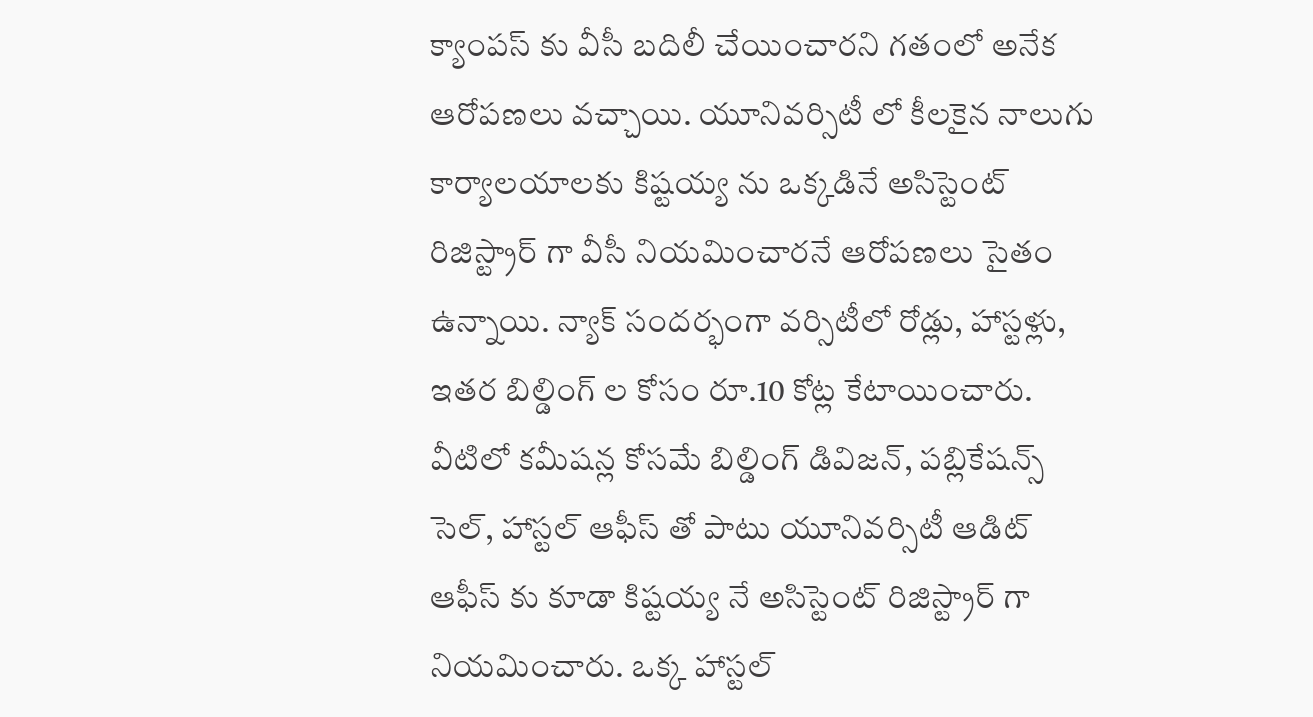క్యాంపస్ కు వీసీ బదిలీ చేయించారని గతంలో అనేక ఆరోపణలు వచ్చాయి. యూనివర్సిటీ లో కీలకైన నాలుగు కార్యాలయాలకు కిష్టయ్య ను ఒక్కడినే అసిస్టెంట్ రిజిస్ట్రార్ గా వీసీ నియమించారనే ఆరోపణలు సైతం ఉన్నాయి. న్యాక్ సందర్భంగా వర్సిటీలో రోడ్లు, హాస్టళ్లు, ఇతర బిల్డింగ్ ల కోసం రూ.10 కోట్ల కేటాయించారు. వీటిలో కమీషన్ల కోసమే బిల్డింగ్ డివిజన్, పబ్లికేషన్స్ సెల్, హాస్టల్ ఆఫీస్ తో పాటు యూనివర్సిటీ ఆడిట్ ఆఫీస్ కు కూడా కిష్టయ్య నే అసిస్టెంట్ రిజిస్ట్రార్ గా నియమించారు. ఒక్క హాస్టల్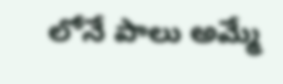లోనే పాలు అమ్మే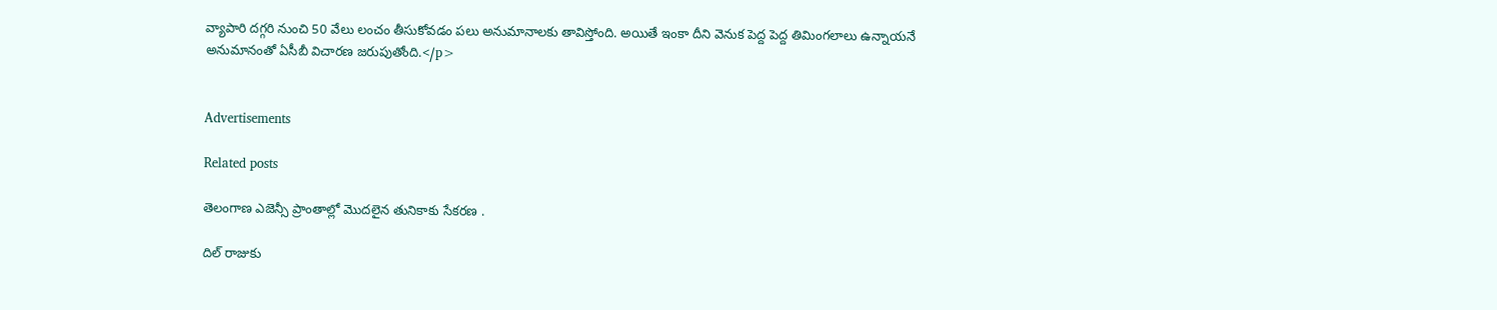వ్యాపారి దగ్గరి నుంచి 50 వేలు లంచం తీసుకోవడం పలు అనుమానాలకు తావిస్తోంది. అయితే ఇంకా దీని వెనుక పెద్ద పెద్ద తిమింగలాలు ఉన్నాయనే అనుమానంతో ఏసీబీ విచారణ జరుపుతోంది.</p>


Advertisements

Related posts

తెలంగాణ ఎజెన్సీ ప్రాంతాల్లో మొదలైన తునికాకు సేకరణ .

దిల్ రాజుకు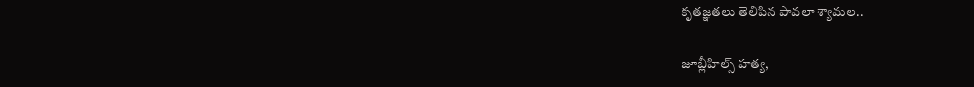కృతజ్ఞతలు తెలిపిన పావలా శ్యామల..

జూబ్లీహిల్స్‌ హత్య,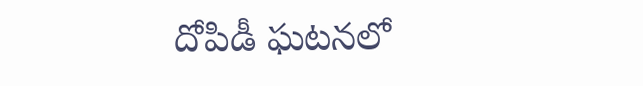దోపిడీ ఘటనలో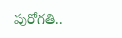పురోగతి..